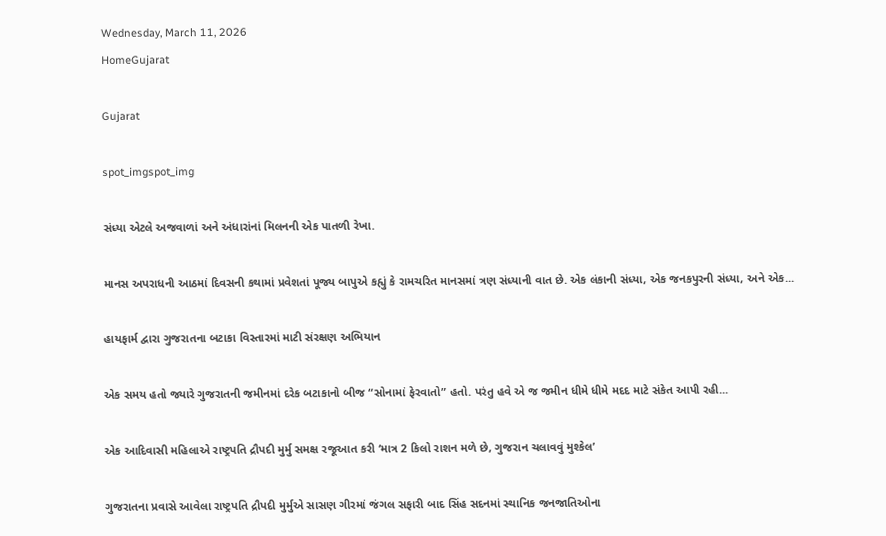Wednesday, March 11, 2026
HomeGujarat

Gujarat

spot_imgspot_img

સંધ્યા એટલે અજવાળાં અને અંધારાંનાં મિલનની એક પાતળી રેખા.

માનસ અપરાધની આઠમાં દિવસની કથામાં પ્રવેશતાં પૂજ્ય બાપુએ કહ્યું કે‌ રામચરિત માનસમાં ત્રણ સંધ્યાની વાત છે. એક લંકાની સંધ્યા, એક જનકપુરની સંધ્યા, અને એક...

હાયફાર્મ દ્વારા ગુજરાતના બટાકા વિસ્તારમાં માટી સંરક્ષણ અભિયાન

એક સમય હતો જ્યારે ગુજરાતની જમીનમાં દરેક બટાકાનો બીજ “સોનામાં ફેરવાતો” હતો. પરંતુ હવે એ જ જમીન ધીમે ધીમે મદદ માટે સંકેત આપી રહી...

એક આદિવાસી મહિલાએ રાષ્ટ્રપતિ દ્રૌપદી મુર્મુ સમક્ષ રજૂઆત કરી ‘માત્ર 2 કિલો રાશન મળે છે, ગુજરાન ચલાવવું મુશ્કેલ’

ગુજરાતના પ્રવાસે આવેલા રાષ્ટ્રપતિ દ્રૌપદી મુર્મુએ સાસણ ગીરમાં જંગલ સફારી બાદ સિંહ સદનમાં સ્થાનિક જનજાતિઓના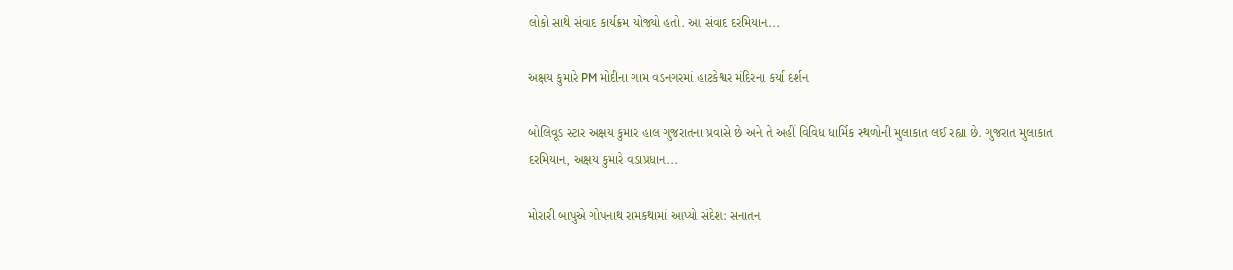લોકો સાથે સંવાદ કાર્યક્રમ યોજ્યો હતો. આ સંવાદ દરમિયાન...

અક્ષય કુમારે PM મોદીના ગામ વડનગરમાં હાટકેશ્વર મંદિરના કર્યા દર્શન

બોલિવૂડ સ્ટાર અક્ષય કુમાર હાલ ગુજરાતના પ્રવાસે છે અને તે અહીં વિવિધ ધાર્મિક સ્થળોની મુલાકાત લઈ રહ્યા છે. ગુજરાત મુલાકાત દરમિયાન, અક્ષય કુમારે વડાપ્રધાન...

મોરારી બાપુએ ગોપનાથ રામકથામાં આપ્યો સંદેશ: સનાતન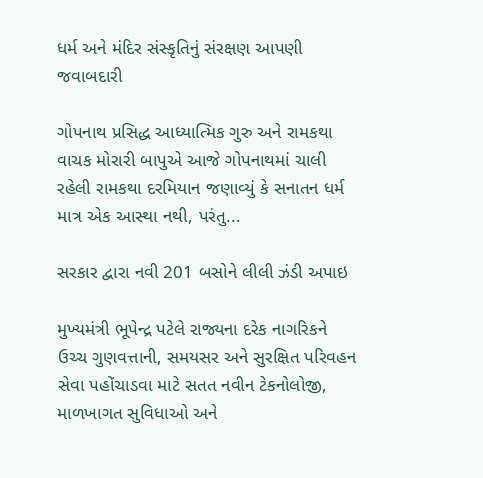ધર્મ અને મંદિર સંસ્કૃતિનું સંરક્ષણ આપણી જવાબદારી

ગોપનાથ પ્રસિદ્ધ આધ્યાત્મિક ગુરુ અને રામકથા વાચક મોરારી બાપુએ આજે ગોપનાથમાં ચાલી રહેલી રામકથા દરમિયાન જણાવ્યું કે સનાતન ધર્મ માત્ર એક આસ્થા નથી, પરંતુ...

સરકાર દ્વારા નવી 201 બસોને લીલી ઝંડી અપાઇ

મુખ્યમંત્રી ભૂપેન્દ્ર પટેલે રાજ્યના દરેક નાગરિકને ઉચ્ચ ગુણવત્તાની, સમયસર અને સુરક્ષિત પરિવહન સેવા પહોંચાડવા માટે સતત નવીન ટેકનોલોજી, માળખાગત સુવિધાઓ અને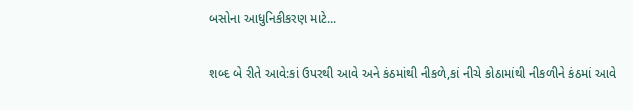બસોના આધુનિકીકરણ માટે...

શબ્દ બે રીતે આવે:કાં ઉપરથી આવે અને કંઠમાંથી નીકળે,કાં નીચે કોઠામાંથી નીકળીને કંઠમાં આવે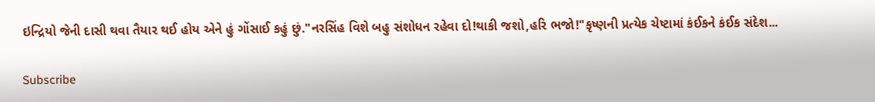ઇન્દ્રિયો જેની દાસી થવા તૈયાર થઈ હોય એને હું ગોંસાઈ કહું છું."નરસિંહ વિશે બહુ સંશોધન રહેવા દો!થાકી જશો,હરિ ભજો!"કૃષ્ણની પ્રત્યેક ચેષ્ટામાં કંઈકને કંઈક સંદેશ...

Subscribe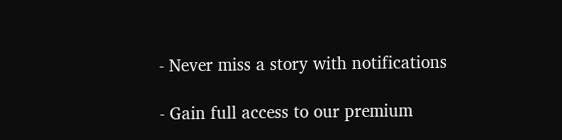- Never miss a story with notifications

- Gain full access to our premium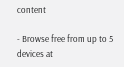content

- Browse free from up to 5 devices at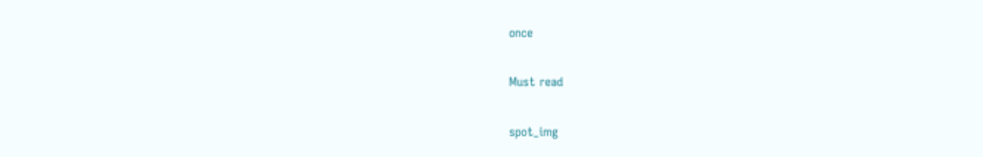once

Must read

spot_img